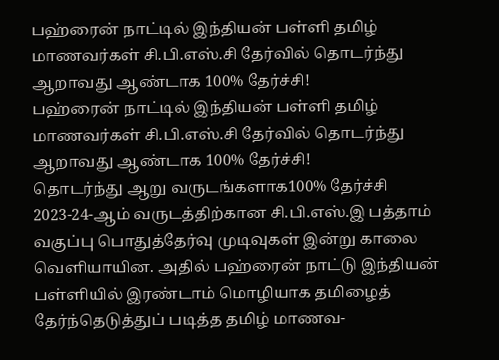பஹ்ரைன் நாட்டில் இந்தியன் பள்ளி தமிழ் மாணவர்கள் சி.பி.எஸ்.சி தேர்வில் தொடர்ந்து ஆறாவது ஆண்டாக 100% தேர்ச்சி!
பஹ்ரைன் நாட்டில் இந்தியன் பள்ளி தமிழ் மாணவர்கள் சி.பி.எஸ்.சி தேர்வில் தொடர்ந்து ஆறாவது ஆண்டாக 100% தேர்ச்சி!
தொடர்ந்து ஆறு வருடங்களாக100% தேர்ச்சி
2023-24-ஆம் வருடத்திற்கான சி.பி.எஸ்.இ பத்தாம் வகுப்பு பொதுத்தேர்வு முடிவுகள் இன்று காலை வெளியாயின. அதில் பஹ்ரைன் நாட்டு இந்தியன் பள்ளியில் இரண்டாம் மொழியாக தமிழைத் தேர்ந்தெடுத்துப் படித்த தமிழ் மாணவ-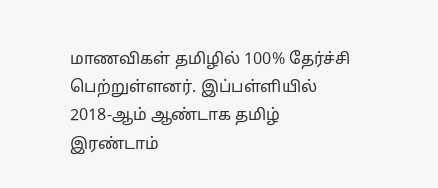மாணவிகள் தமிழில் 100% தேர்ச்சி பெற்றுள்ளனர். இப்பள்ளியில் 2018-ஆம் ஆண்டாக தமிழ் இரண்டாம்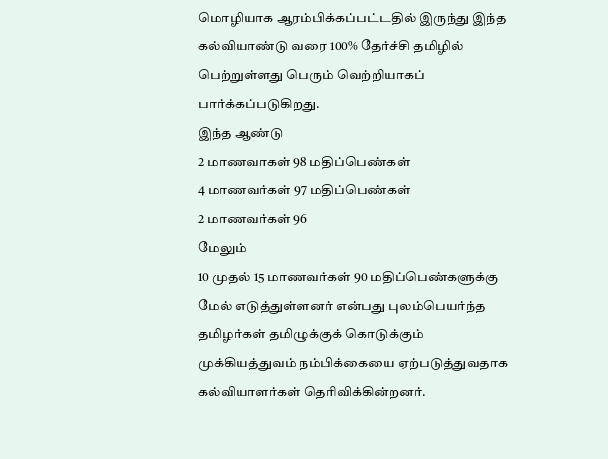மொழியாக ஆரம்பிக்கப்பட்டதில் இருந்து இந்த கல்வியாண்டு வரை 100% தேர்ச்சி தமிழில் பெற்றுள்ளது பெரும் வெற்றியாகப் பார்க்கப்படுகிறது.
இந்த ஆண்டு
2 மாணவாகள் 98 மதிப்பெண்கள்
4 மாணவர்கள் 97 மதிப்பெண்கள்
2 மாணவர்கள் 96
மேலும்
10 முதல் 15 மாணவர்கள் 90 மதிப்பெண்களுக்கு மேல் எடுத்துள்ளனர் என்பது புலம்பெயர்ந்த தமிழர்கள் தமிழுக்குக் கொடுக்கும் முக்கியத்துவம் நம்பிக்கையை ஏற்படுத்துவதாக கல்வியாளர்கள் தெரிவிக்கின்றனர்.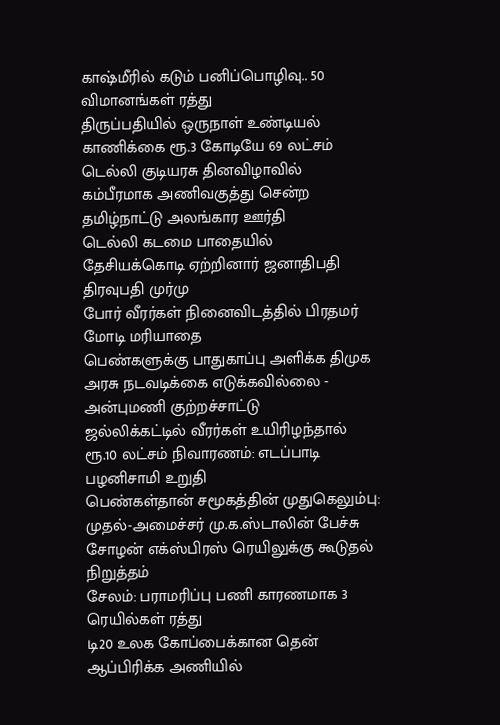காஷ்மீரில் கடும் பனிப்பொழிவு.. 50 விமானங்கள் ரத்து
திருப்பதியில் ஒருநாள் உண்டியல் காணிக்கை ரூ.3 கோடியே 69 லட்சம்
டெல்லி குடியரசு தினவிழாவில் கம்பீரமாக அணிவகுத்து சென்ற தமிழ்நாட்டு அலங்கார ஊர்தி
டெல்லி கடமை பாதையில் தேசியக்கொடி ஏற்றினார் ஜனாதிபதி திரவுபதி முர்மு
போர் வீரர்கள் நினைவிடத்தில் பிரதமர் மோடி மரியாதை
பெண்களுக்கு பாதுகாப்பு அளிக்க திமுக அரசு நடவடிக்கை எடுக்கவில்லை - அன்புமணி குற்றச்சாட்டு
ஜல்லிக்கட்டில் வீரர்கள் உயிரிழந்தால் ரூ.10 லட்சம் நிவாரணம்: எடப்பாடி பழனிசாமி உறுதி
பெண்கள்தான் சமூகத்தின் முதுகெலும்பு: முதல்-அமைச்சர் மு.க.ஸ்டாலின் பேச்சு
சோழன் எக்ஸ்பிரஸ் ரெயிலுக்கு கூடுதல் நிறுத்தம்
சேலம்: பராமரிப்பு பணி காரணமாக 3 ரெயில்கள் ரத்து
டி20 உலக கோப்பைக்கான தென் ஆப்பிரிக்க அணியில்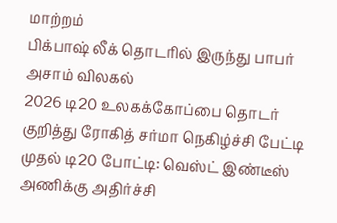மாற்றம்
பிக்பாஷ் லீக் தொடரில் இருந்து பாபர் அசாம் விலகல்
2026 டி20 உலகக்கோப்பை தொடர் குறித்து ரோகித் சர்மா நெகிழ்ச்சி பேட்டி
முதல் டி20 போட்டி: வெஸ்ட் இண்டீஸ் அணிக்கு அதிர்ச்சி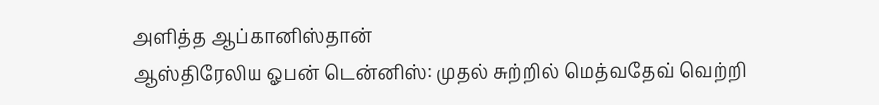அளித்த ஆப்கானிஸ்தான்
ஆஸ்திரேலிய ஓபன் டென்னிஸ்: முதல் சுற்றில் மெத்வதேவ் வெற்றி